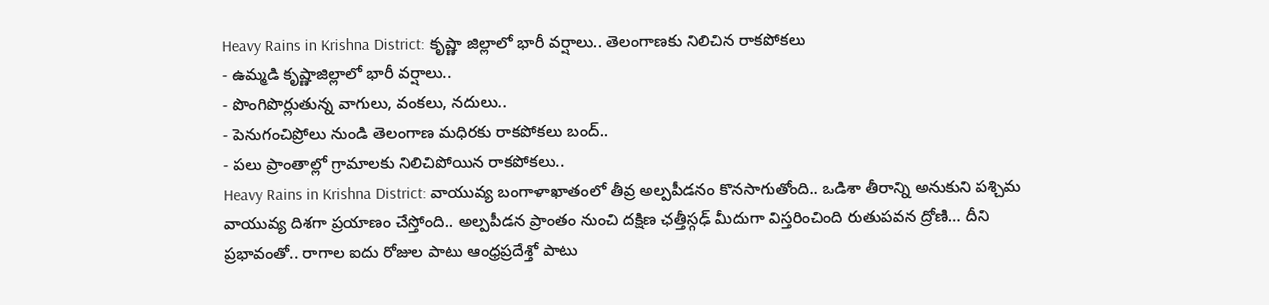Heavy Rains in Krishna District: కృష్ణా జిల్లాలో భారీ వర్షాలు.. తెలంగాణకు నిలిచిన రాకపోకలు
- ఉమ్మడి కృష్ణాజిల్లాలో భారీ వర్షాలు..
- పొంగిపొర్లుతున్న వాగులు, వంకలు, నదులు..
- పెనుగంచిప్రోలు నుండి తెలంగాణ మధిరకు రాకపోకలు బంద్..
- పలు ప్రాంతాల్లో గ్రామాలకు నిలిచిపోయిన రాకపోకలు..
Heavy Rains in Krishna District: వాయువ్య బంగాళాఖాతంలో తీవ్ర అల్పపీడనం కొనసాగుతోంది.. ఒడిశా తీరాన్ని అనుకుని పశ్చిమ వాయువ్య దిశగా ప్రయాణం చేస్తోంది.. అల్పపీడన ప్రాంతం నుంచి దక్షిణ ఛత్తీస్గఢ్ మీదుగా విస్తరించింది రుతుపవన ద్రోణి… దీని ప్రభావంతో.. రాగాల ఐదు రోజుల పాటు ఆంధ్రప్రదేశ్తో పాటు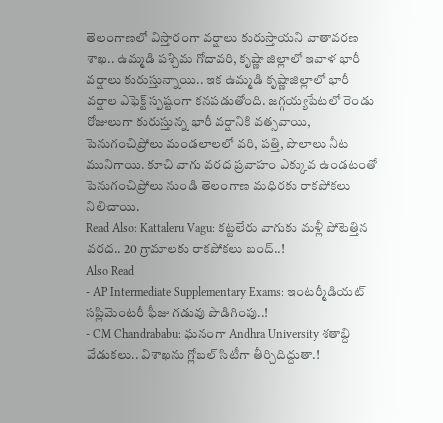తెలంగాణలో విస్తారంగా వర్షాలు కురుస్తాయని వాతావరణ శాఖ.. ఉమ్మడి పశ్చిమ గోదావరి, కృష్ణా జిల్లాలో ఇవాళ భారీ వర్షాలు కురుస్తున్నాయి.. ఇక ఉమ్మడి కృష్ణాజిల్లాలో భారీ వర్షాల ఎఫెక్ట్ స్పష్టంగా కనపడుతోంది. జగ్గయ్యపేటలో రెండు రోజులుగా కురుస్తున్న భారీ వర్షానికి వత్సవాయి, పెనుగంచిప్రోలు మండలాలలో వరి, పత్తి, పొలాలు నీట మునిగాయి. కూచి వాగు వరద ప్రవాహం ఎక్కువ ఉండటంతో పెనుగంచిప్రోలు నుండి తెలంగాణ మధిరకు రాకపోకలు నిలిచాయి.
Read Also: Kattaleru Vagu: కట్టలేరు వాగుకు మళ్లీ పోటెత్తిన వరద.. 20 గ్రామాలకు రాకపోకలు బంద్..!
Also Read
- AP Intermediate Supplementary Exams: ఇంటర్మీడియట్ సప్లిమెంటరీ ఫీజు గడువు పొడిగింపు..!
- CM Chandrababu: ఘనంగా Andhra University శతాబ్ది వేడుకలు.. విశాఖను గ్లోబల్ సిటీగా తీర్చిదిద్దుతా.!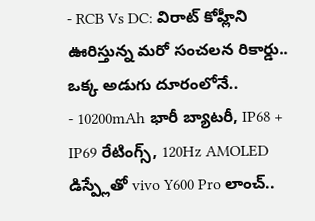- RCB Vs DC: విరాట్ కోహ్లీని ఊరిస్తున్న మరో సంచలన రికార్డు.. ఒక్క అడుగు దూరంలోనే..
- 10200mAh భారీ బ్యాటరీ, IP68 + IP69 రేటింగ్స్, 120Hz AMOLED డిస్ప్లేతో vivo Y600 Pro లాంచ్..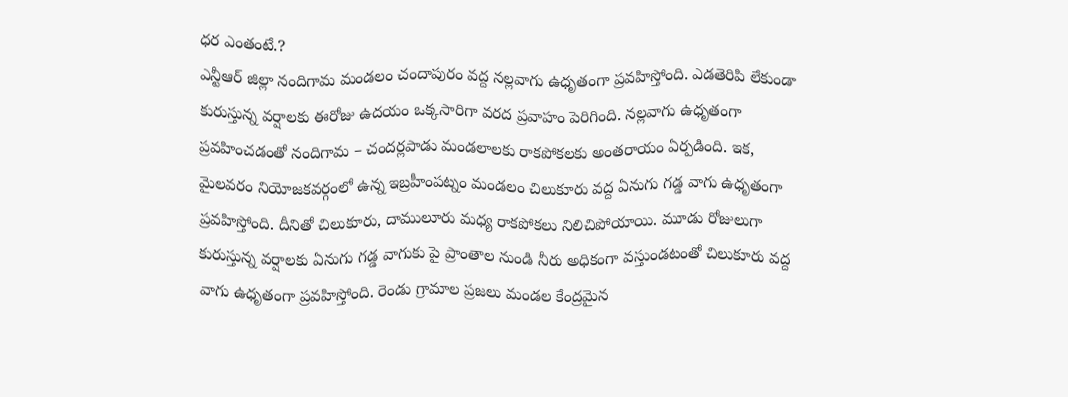ధర ఎంతంటే.?
ఎన్టీఆర్ జిల్లా నందిగామ మండలం చందాపురం వద్ద నల్లవాగు ఉధృతంగా ప్రవహిస్తోంది. ఎడతెరిపి లేకుండా కురుస్తున్న వర్షాలకు ఈరోజు ఉదయం ఒక్కసారిగా వరద ప్రవాహం పెరిగింది. నల్లవాగు ఉధృతంగా ప్రవహించడంతో నందిగామ – చందర్లపాడు మండలాలకు రాకపోకలకు అంతరాయం ఏర్పడింది. ఇక, మైలవరం నియోజకవర్గంలో ఉన్న ఇబ్రహీంపట్నం మండలం చిలుకూరు వద్ద ఏనుగు గడ్డ వాగు ఉధృతంగా ప్రవహిస్తోంది. దీనితో చిలుకూరు, దాములూరు మధ్య రాకపోకలు నిలిచిపోయాయి. మూడు రోజులుగా కురుస్తున్న వర్షాలకు ఏనుగు గడ్డ వాగుకు పై ప్రాంతాల నుండి నీరు అధికంగా వస్తుండటంతో చిలుకూరు వద్ద వాగు ఉధృతంగా ప్రవహిస్తోంది. రెండు గ్రామాల ప్రజలు మండల కేంద్రమైన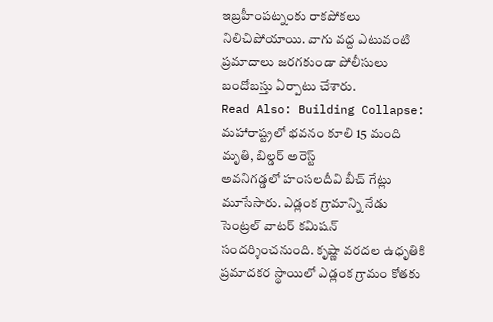ఇబ్రహీంపట్నంకు రాకపోకలు నిలిచిపోయాయి. వాగు వద్ద ఎటువంటి ప్రమాదాలు జరగకుండా పోలీసులు బందోబస్తు ఏర్పాటు చేశారు.
Read Also: Building Collapse: మహారాష్ట్రలో భవనం కూలి 15 మంది మృతి, బిల్డర్ అరెస్ట్
అవనిగడ్డలో హంసలదీవి బీచ్ గేట్లు మూసేసారు. ఎడ్లంక గ్రామాన్ని నేడు సెంట్రల్ వాటర్ కమిషన్ సందర్శించనుంది. కృష్ణా వరదల ఉధృతికి ప్రమాదకర స్థాయిలో ఎడ్లంక గ్రామం కోతకు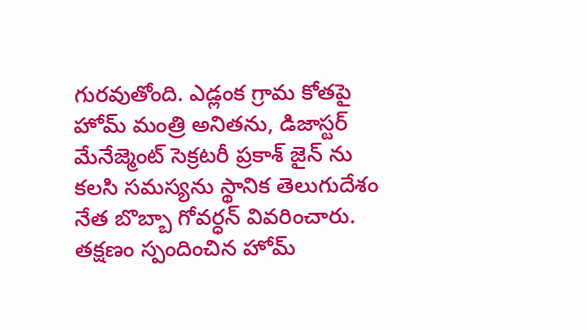గురవుతోంది. ఎడ్లంక గ్రామ కోతపై హోమ్ మంత్రి అనితను, డిజాస్టర్ మేనేజ్మెంట్ సెక్రటరీ ప్రకాశ్ జైన్ ను కలసి సమస్యను స్థానిక తెలుగుదేశం నేత బొబ్బా గోవర్ధన్ వివరించారు. తక్షణం స్పందించిన హోమ్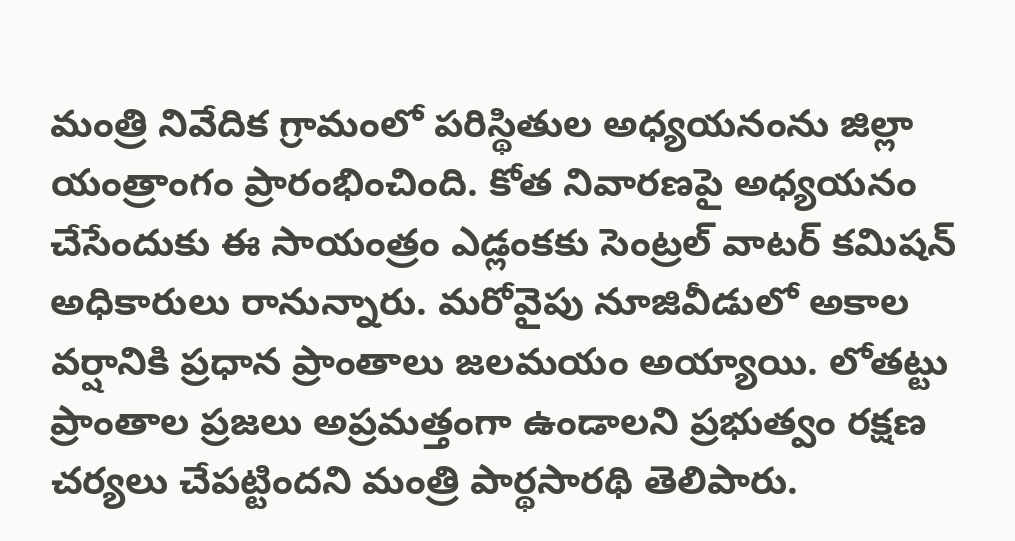మంత్రి నివేదిక గ్రామంలో పరిస్థితుల అధ్యయనంను జిల్లా యంత్రాంగం ప్రారంభించింది. కోత నివారణపై అధ్యయనం చేసేందుకు ఈ సాయంత్రం ఎడ్లంకకు సెంట్రల్ వాటర్ కమిషన్ అధికారులు రానున్నారు. మరోవైపు నూజివీడులో అకాల వర్షానికి ప్రధాన ప్రాంతాలు జలమయం అయ్యాయి. లోతట్టు ప్రాంతాల ప్రజలు అప్రమత్తంగా ఉండాలని ప్రభుత్వం రక్షణ చర్యలు చేపట్టిందని మంత్రి పార్థసారథి తెలిపారు.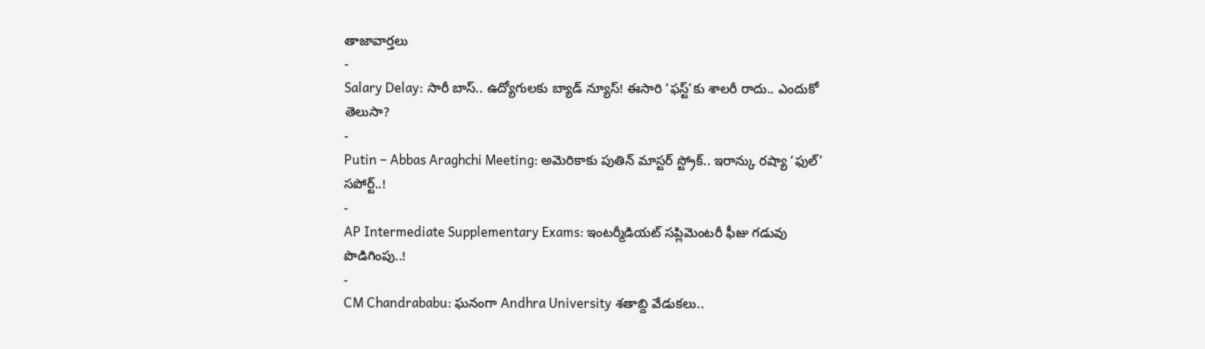తాజావార్తలు
-
Salary Delay: సారీ బాస్.. ఉద్యోగులకు బ్యాడ్ న్యూస్! ఈసారి ‘ఫస్ట్’కు శాలరీ రాదు.. ఎందుకో తెలుసా?
-
Putin – Abbas Araghchi Meeting: అమెరికాకు పుతిన్ మాస్టర్ స్ట్రోక్.. ఇరాన్కు రష్యా ‘ఫుల్’ సపోర్ట్..!
-
AP Intermediate Supplementary Exams: ఇంటర్మీడియట్ సప్లిమెంటరీ ఫీజు గడువు పొడిగింపు..!
-
CM Chandrababu: ఘనంగా Andhra University శతాబ్ది వేడుకలు..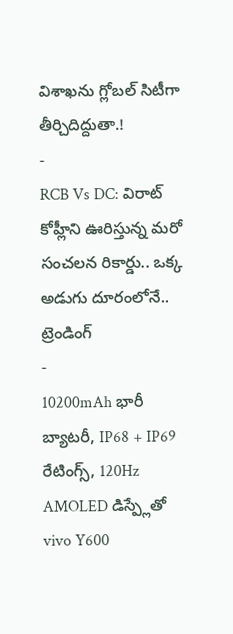విశాఖను గ్లోబల్ సిటీగా తీర్చిదిద్దుతా.!
-
RCB Vs DC: విరాట్ కోహ్లీని ఊరిస్తున్న మరో సంచలన రికార్డు.. ఒక్క అడుగు దూరంలోనే..
ట్రెండింగ్
-
10200mAh భారీ బ్యాటరీ, IP68 + IP69 రేటింగ్స్, 120Hz AMOLED డిస్ప్లేతో vivo Y600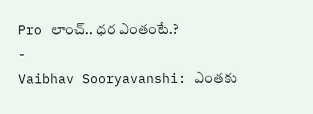Pro లాంచ్.. ధర ఎంతంటే.?
-
Vaibhav Sooryavanshi: ఎంతకు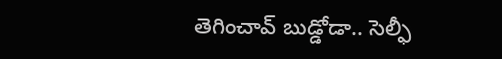తెగించావ్ బుడ్డోడా.. సెల్ఫీ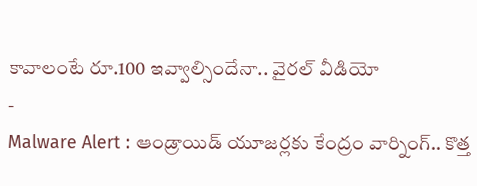కావాలంటే రూ.100 ఇవ్వాల్సిందేనా.. వైరల్ వీడియో
-
Malware Alert : ఆండ్రాయిడ్ యూజర్లకు కేంద్రం వార్నింగ్.. కొత్త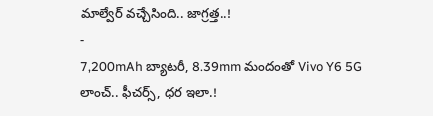మాల్వేర్ వచ్చేసింది.. జాగ్రత్త..!
-
7,200mAh బ్యాటరీ, 8.39mm మందంతో Vivo Y6 5G లాంచ్.. ఫీచర్స్, ధర ఇలా.!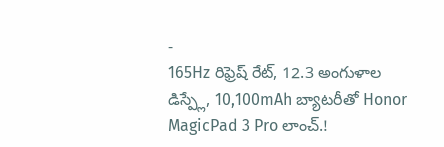-
165Hz రిఫ్రెష్ రేట్, 12.3 అంగుళాల డిస్ప్లే, 10,100mAh బ్యాటరీతో Honor MagicPad 3 Pro లాంచ్.!